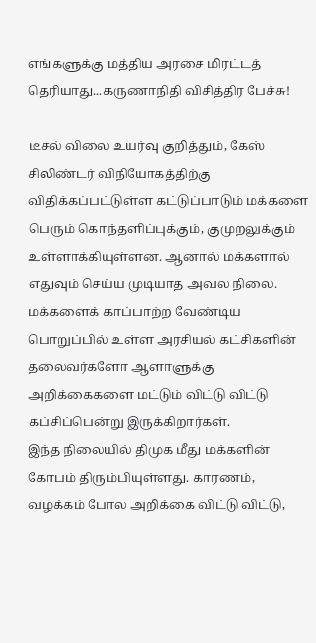எங்களுக்கு மத்திய அரசை மிரட்டத் தெரியாது...கருணாநிதி விசித்திர பேச்சு!

டீசல் விலை உயர்வு குறித்தும், கேஸ் சிலிண்டர் விநியோகத்திற்கு விதிக்கப்பட்டுள்ள கட்டுப்பாடும் மக்களை பெரும் கொந்தளிப்புக்கும், குமுறலுக்கும் உள்ளாக்கியுள்ளன. ஆனால் மக்களால் எதுவும் செய்ய முடியாத அவல நிலை. மக்களைக் காப்பாற்ற வேண்டிய பொறுப்பில் உள்ள அரசியல் கட்சிகளின் தலைவர்களோ ஆளாளுக்கு அறிக்கைகளை மட்டும் விட்டு விட்டு கப்சிப்பென்று இருக்கிறார்கள்.
இந்த நிலையில் திமுக மீது மக்களின் கோபம் திரும்பியுள்ளது. காரணம், வழக்கம் போல அறிக்கை விட்டு விட்டு,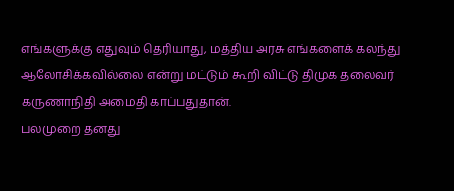எங்களுக்கு எதுவும் தெரியாது, மத்திய அரசு எங்களைக் கலந்து ஆலோசிக்கவில்லை என்று மட்டும் கூறி விட்டு திமுக தலைவர் கருணாநிதி அமைதி காப்பதுதான்.
பலமுறை தனது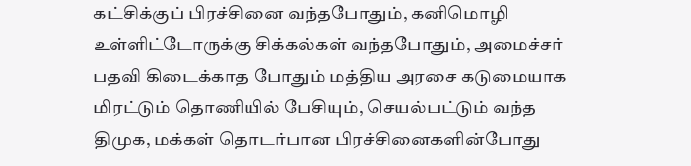கட்சிக்குப் பிரச்சினை வந்தபோதும், கனிமொழி உள்ளிட்டோருக்கு சிக்கல்கள் வந்தபோதும், அமைச்சர் பதவி கிடைக்காத போதும் மத்திய அரசை கடுமையாக மிரட்டும் தொணியில் பேசியும், செயல்பட்டும் வந்த திமுக, மக்கள் தொடர்பான பிரச்சினைகளின்போது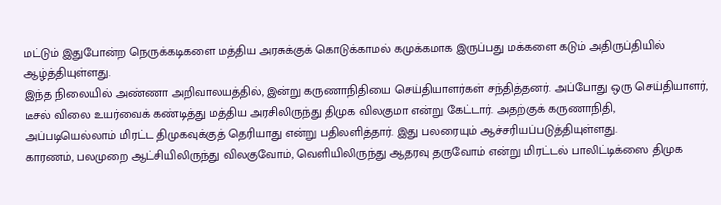மட்டும் இதுபோன்ற நெருக்கடிகளை மத்திய அரசுக்குக் கொடுக்காமல் கமுக்கமாக இருப்பது மக்களை கடும் அதிருப்தியில் ஆழ்த்தியுள்ளது.
இந்த நிலையில் அண்ணா அறிவாலயத்தில், இன்று கருணாநிதியை செய்தியாளர்கள் சந்தித்தனர். அப்போது ஒரு செய்தியாளர், டீசல் விலை உயர்வைக் கண்டித்து மத்திய அரசிலிருந்து திமுக விலகுமா என்று கேட்டார். அதற்குக் கருணாநிதி, அப்படியெல்லாம் மிரட்ட திமுகவுக்குத் தெரியாது என்று பதிலளித்தார். இது பலரையும் ஆச்சரியப்படுத்தியுள்ளது.
காரணம், பலமுறை ஆட்சியிலிருந்து விலகுவோம், வெளியிலிருந்து ஆதரவு தருவோம் என்று மிரட்டல் பாலிட்டிக்ஸை திமுக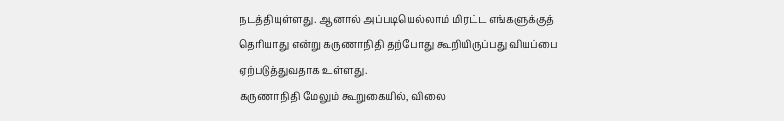நடத்தியுள்ளது. ஆனால் அப்படியெல்லாம் மிரட்ட எங்களுக்குத் தெரியாது என்று கருணாநிதி தற்போது கூறியிருப்பது வியப்பை ஏற்படுத்துவதாக உள்ளது.
கருணாநிதி மேலும் கூறுகையில், விலை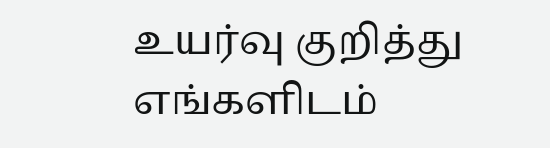உயர்வு குறித்து எங்களிடம்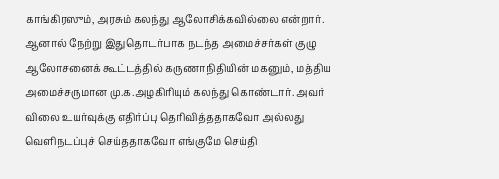காங்கிரஸும், அரசும் கலந்து ஆலோசிக்கவில்லை என்றார். ஆனால் நேற்று இதுதொடர்பாக நடந்த அமைச்சர்கள் குழு ஆலோசனைக் கூட்டத்தில் கருணாநிதியின் மகனும், மத்திய அமைச்சருமான மு.க.அழகிரியும் கலந்து கொண்டார். அவர் விலை உயர்வுக்கு எதிர்ப்பு தெரிவித்ததாகவோ அல்லது வெளிநடப்புச் செய்ததாகவோ எங்குமே செய்தி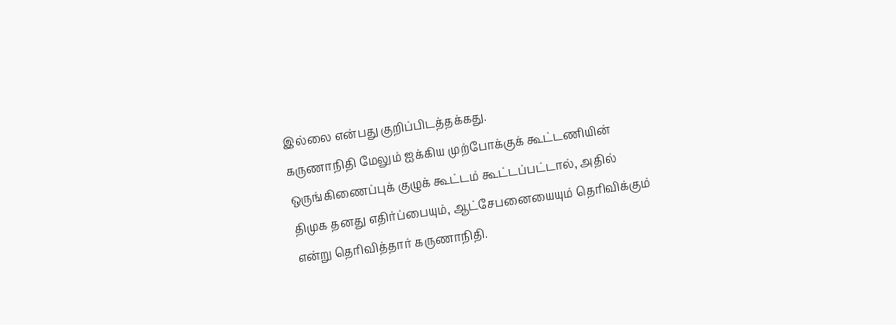இல்லை என்பது குறிப்பிடத்தக்கது.
கருணாநிதி மேலும் ஐக்கிய முற்போக்குக் கூட்டணியின் ஒருங்கிணைப்புக் குழுக் கூட்டம் கூட்டப்பட்டால், அதில் திமுக தனது எதிர்ப்பையும், ஆட்சேபனையையும் தெரிவிக்கும் என்று தெரிவித்தார் கருணாநிதி.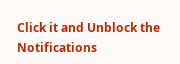Click it and Unblock the Notifications